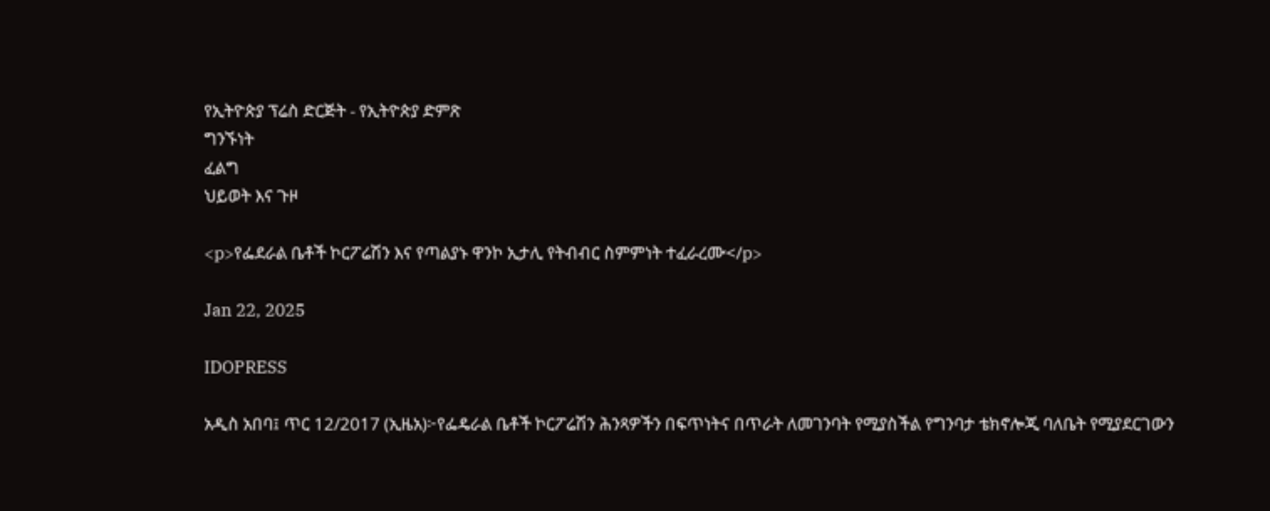የኢትዮጵያ ፕሬስ ድርጅት - የኢትዮጵያ ድምጽ
ግንኙነት
ፈልግ
ህይወት እና ጉዞ

<p>የፌደራል ቤቶች ኮርፖሬሽን እና የጣልያኑ ዋንኮ ኢታሊ የትብብር ስምምነት ተፈራረሙ</p>

Jan 22, 2025

IDOPRESS

አዲስ አበባ፤ ጥር 12/2017 (ኢዜአ)፦የፌዴራል ቤቶች ኮርፖሬሽን ሕንጻዎችን በፍጥነትና በጥራት ለመገንባት የሚያስችል የግንባታ ቴክኖሎጂ ባለቤት የሚያደርገውን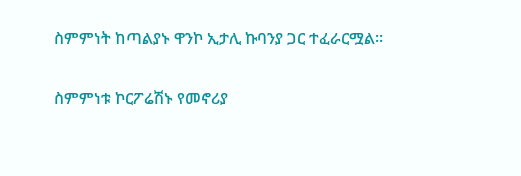ስምምነት ከጣልያኑ ዋንኮ ኢታሊ ኩባንያ ጋር ተፈራርሟል።

ስምምነቱ ኮርፖሬሽኑ የመኖሪያ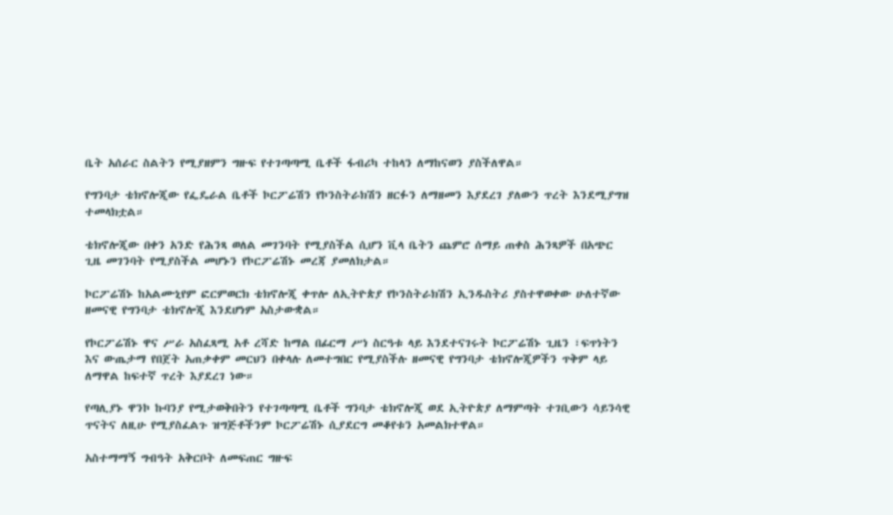ቤት አሰራር ስልትን የሚያዘምን ግዙፍ የተገጣጣሚ ቤቶች ፋብሪካ ተከላን ለማከናወን ያስችለዋል።

የግንባታ ቴክኖሎጂው የፌዴራል ቤቶች ኮርፖሬሽን የኮንስትራክሽን ዘርፉን ለማዘመን እያደረገ ያለውን ጥረት እንደሚያግዝ ተመላክቷል።

ቴክኖሎጂው በቀን አንድ የሕንጻ ወለል መገንባት የሚያስችል ሲሆን ቪላ ቤትን ጨምሮ ሰማይ ጠቀስ ሕንጻዎች በአጭር ጊዜ መገንባት የሚያስችል መሆኑን የኮርፖሬሽኑ መረጃ ያመለክታል።

ኮርፖሬሽኑ ከአልሙኒየም ፎርምወርክ ቴክኖሎጂ ቀጥሎ ለኢትዮጵያ የኮንስትራክሽን ኢንዱስትሪ ያስተዋወቀው ሁለተኛው ዘመናዊ የግንባታ ቴክኖሎጂ እንደሆነም አስታውቋል።

የኮርፖሬሽኑ ዋና ሥራ አስፈጻሚ አቶ ረሻድ ከማል በፊርማ ሥነ ስርዓቱ ላይ እንደተናገሩት ኮርፖሬሽኑ ጊዜን ፣ፍጥነትን እና ውጤታማ የበጀት አጠቃቀም መርህን በቀላሉ ለመተግበር የሚያስችሉ ዘመናዊ የግንባታ ቴክኖሎጂዎችን ጥቅም ላይ ለማዋል ከፍተኛ ጥረት እያደረገ ነው።

የጣሊያኑ ዋንኮ ኩባንያ የሚታወቅበትን የተገጣጣሚ ቤቶች ግንባታ ቴክኖሎጂ ወደ ኢትዮጵያ ለማምጣት ተገቢውን ሳይንሳዊ ጥናትና ለዚሁ የሚያስፈልጉ ዝግጅቶችንም ኮርፖሬሽኑ ሲያደርግ መቆየቱን አመልክተዋል።

አስተማማኝ ግብዓት አቅርቦት ለመፍጠር ግዙፍ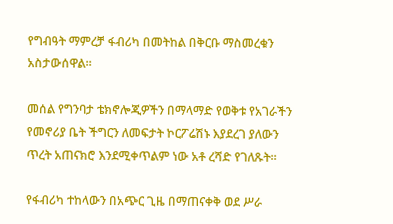የግብዓት ማምረቻ ፋብሪካ በመትከል በቅርቡ ማስመረቁን አስታውሰዋል።

መሰል የግንባታ ቴክኖሎጂዎችን በማላማድ የወቅቱ የአገራችን የመኖሪያ ቤት ችግርን ለመፍታት ኮርፖሬሽኑ እያደረገ ያለውን ጥረት አጠናክሮ እንደሚቀጥልም ነው አቶ ረሻድ የገለጹት።

የፋብሪካ ተከላውን በአጭር ጊዜ በማጠናቀቅ ወደ ሥራ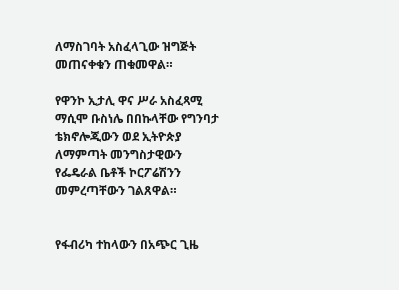ለማስገባት አስፈላጊው ዝግጅት መጠናቀቁን ጠቁመዋል።

የዋንኮ ኢታሊ ዋና ሥራ አስፈጻሚ ማሲሞ ቡስነሌ በበኩላቸው የግንባታ ቴክኖሎጂውን ወደ ኢትዮጵያ ለማምጣት መንግስታዊውን የፌዴራል ቤቶች ኮርፖሬሽንን መምረጣቸውን ገልጸዋል።


የፋብሪካ ተከላውን በአጭር ጊዜ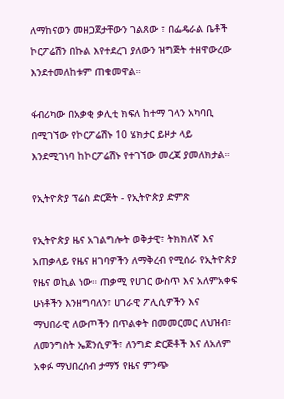ለማከናወን መዘጋጀታቸውን ገልጸው ፣ በፌዴራል ቤቶች ኮርፖሬሽን በኩል እየተደረገ ያለውን ዝግጅት ተዘዋውረው እንደተመለከቱም ጠቁመዋል።

ፋብሪካው በአቃቂ ቃሊቲ ክፍለ ከተማ ገላን አካባቢ በሚገኘው የኮርፖሬሽኑ 10 ሄክታር ይዞታ ላይ እንደሚገነባ ከኮርፖሬሽኑ የተገኘው መረጃ ያመለክታል።

የኢትዮጵያ ፕሬስ ድርጅት - የኢትዮጵያ ድምጽ

የኢትዮጵያ ዜና አገልግሎት ወቅታዊ፣ ትክክለኛ እና አጠቃላይ የዜና ዘገባዎችን ለማቅረብ የሚሰራ የኢትዮጵያ የዜና ወኪል ነው። ጠቃሚ የሀገር ውስጥ እና አለምአቀፍ ሁነቶችን እንዘግባለን፣ ሀገራዊ ፖሊሲዎችን እና ማህበራዊ ለውጦችን በጥልቀት በመመርመር ለህዝብ፣ ለመንግስት ኤጀንሲዎች፣ ለንግድ ድርጅቶች እና ለአለም አቀፉ ማህበረሰብ ታማኝ የዜና ምንጭ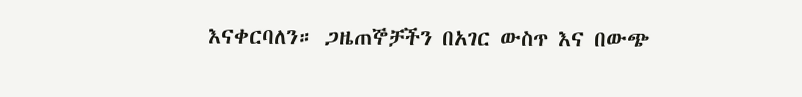እናቀርባለን። ጋዜጠኞቻችን በአገር ውስጥ እና በውጭ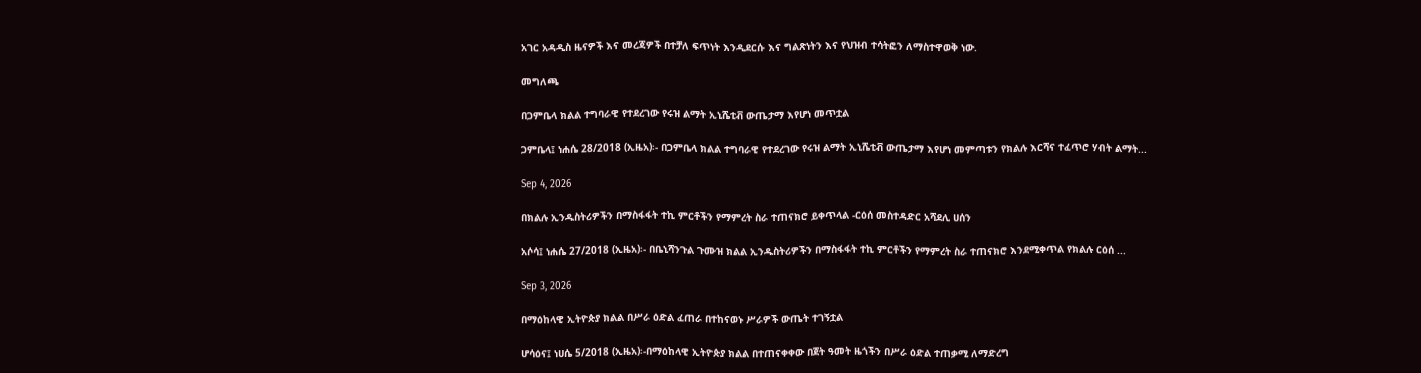አገር አዳዲስ ዜናዎች እና መረጃዎች በተቻለ ፍጥነት እንዲደርሱ እና ግልጽነትን እና የህዝብ ተሳትፎን ለማስተዋወቅ ነው.

መግለጫ

በጋምቤላ ክልል ተግባራዊ የተደረገው የሩዝ ልማት ኢኒሼቲቭ ውጤታማ እየሆነ መጥቷል

ጋምቤላ፤ ነሐሴ 28/2018 (ኢዜአ)፡- በጋምቤላ ክልል ተግባራዊ የተደረገው የሩዝ ልማት ኢኒሼቲቭ ውጤታማ እየሆነ መምጣቱን የክልሉ እርሻና ተፈጥሮ ሃብት ልማት...

Sep 4, 2026

በክልሉ ኢንዱስትሪዎችን በማስፋፋት ተኪ ምርቶችን የማምረት ስራ ተጠናክሮ ይቀጥላል -ርዕሰ መስተዳድር አሻደሊ ሀሰን

አሶሳ፤ ነሐሴ 27/2018 (ኢዜአ)፡- በቤኒሻንጉል ጉሙዝ ክልል ኢንዱስትሪዎችን በማስፋፋት ተኪ ምርቶችን የማምረት ስራ ተጠናክሮ እንደሚቀጥል የክልሉ ርዕሰ ...

Sep 3, 2026

በማዕከላዊ ኢትዮጵያ ክልል በሥራ ዕድል ፈጠራ በተከናወኑ ሥራዎች ውጤት ተገኝቷል

ሆሳዕና፤ ነሀሴ 5/2018 (ኢዜአ)፡-በማዕከላዊ ኢትዮጵያ ክልል በተጠናቀቀው በጀት ዓመት ዜጎችን በሥራ ዕድል ተጠቃሚ ለማድረግ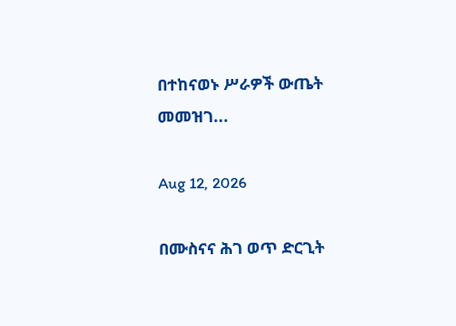በተከናወኑ ሥራዎች ውጤት መመዝገ...

Aug 12, 2026

በሙስናና ሕገ ወጥ ድርጊት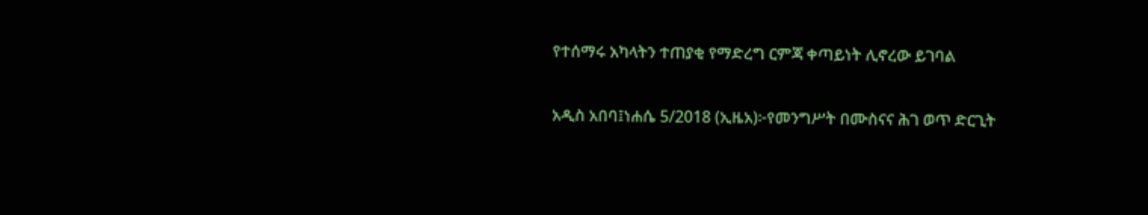የተሰማሩ አካላትን ተጠያቂ የማድረግ ርምጃ ቀጣይነት ሊኖረው ይገባል

አዲስ አበባ፤ነሐሴ 5/2018 (ኢዜአ)፦የመንግሥት በሙስናና ሕገ ወጥ ድርጊት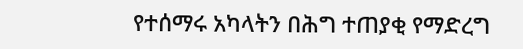የተሰማሩ አካላትን በሕግ ተጠያቂ የማድረግ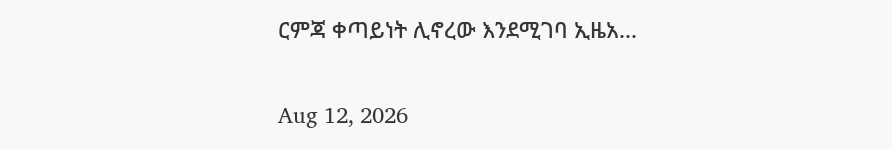ርምጃ ቀጣይነት ሊኖረው እንደሚገባ ኢዜአ...

Aug 12, 2026